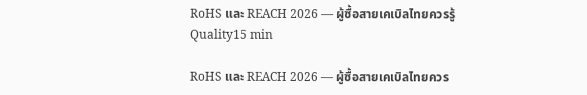RoHS และ REACH 2026 — ผู้ซื้อสายเคเบิลไทยควรรู้
Quality15 min

RoHS และ REACH 2026 — ผู้ซื้อสายเคเบิลไทยควร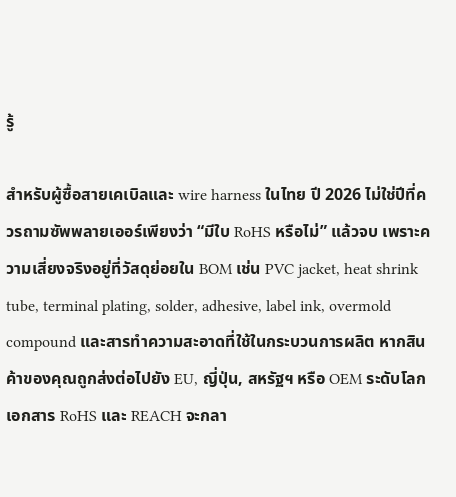รู้

สำหรับผู้ซื้อสายเคเบิลและ wire harness ในไทย ปี 2026 ไม่ใช่ปีที่ควรถามซัพพลายเออร์เพียงว่า “มีใบ RoHS หรือไม่” แล้วจบ เพราะความเสี่ยงจริงอยู่ที่วัสดุย่อยใน BOM เช่น PVC jacket, heat shrink tube, terminal plating, solder, adhesive, label ink, overmold compound และสารทำความสะอาดที่ใช้ในกระบวนการผลิต หากสินค้าของคุณถูกส่งต่อไปยัง EU, ญี่ปุ่น, สหรัฐฯ หรือ OEM ระดับโลก เอกสาร RoHS และ REACH จะกลา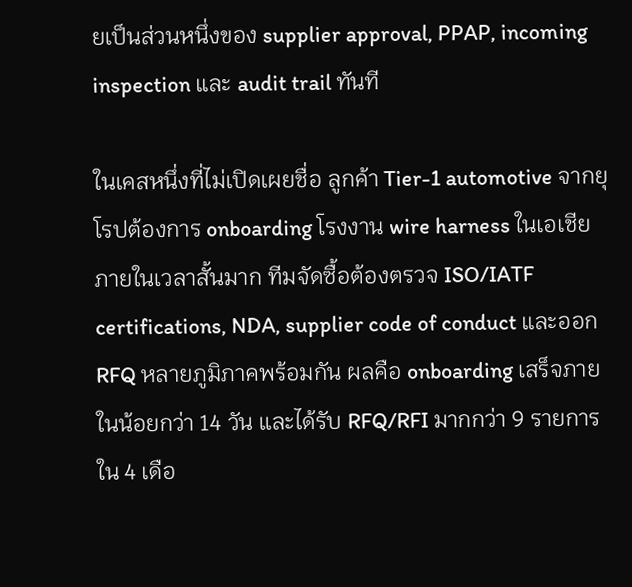ยเป็นส่วนหนึ่งของ supplier approval, PPAP, incoming inspection และ audit trail ทันที

ในเคสหนึ่งที่ไม่เปิดเผยชื่อ ลูกค้า Tier-1 automotive จากยุโรปต้องการ onboarding โรงงาน wire harness ในเอเชียภายในเวลาสั้นมาก ทีมจัดซื้อต้องตรวจ ISO/IATF certifications, NDA, supplier code of conduct และออก RFQ หลายภูมิภาคพร้อมกัน ผลคือ onboarding เสร็จภายในน้อยกว่า 14 วัน และได้รับ RFQ/RFI มากกว่า 9 รายการใน 4 เดือ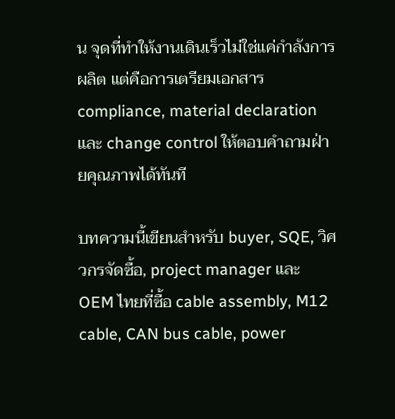น จุดที่ทำให้งานเดินเร็วไม่ใช่แค่กำลังการผลิต แต่คือการเตรียมเอกสาร compliance, material declaration และ change control ให้ตอบคำถามฝ่ายคุณภาพได้ทันที

บทความนี้เขียนสำหรับ buyer, SQE, วิศวกรจัดซื้อ, project manager และ OEM ไทยที่ซื้อ cable assembly, M12 cable, CAN bus cable, power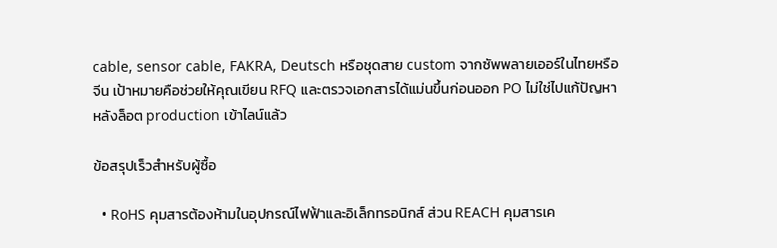cable, sensor cable, FAKRA, Deutsch หรือชุดสาย custom จากซัพพลายเออร์ในไทยหรือจีน เป้าหมายคือช่วยให้คุณเขียน RFQ และตรวจเอกสารได้แม่นขึ้นก่อนออก PO ไม่ใช่ไปแก้ปัญหาหลังล็อต production เข้าไลน์แล้ว

ข้อสรุปเร็วสำหรับผู้ซื้อ

  • RoHS คุมสารต้องห้ามในอุปกรณ์ไฟฟ้าและอิเล็กทรอนิกส์ ส่วน REACH คุมสารเค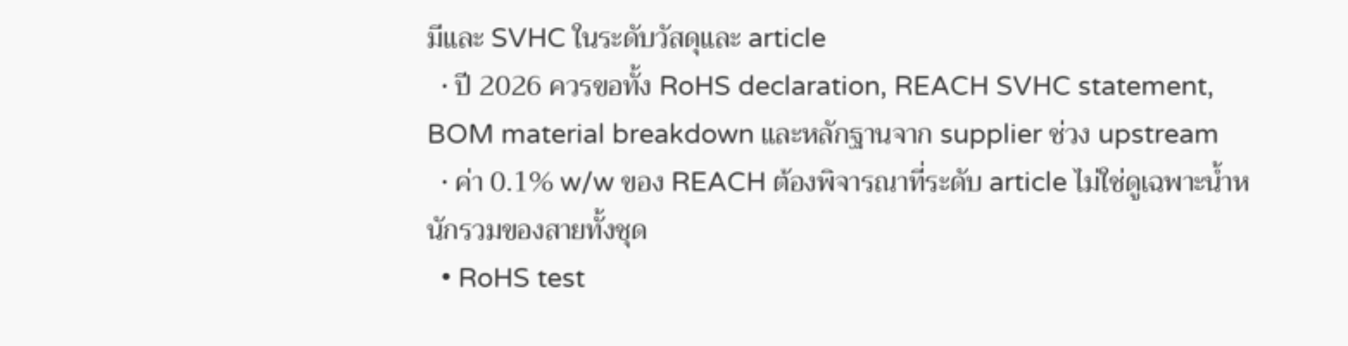มีและ SVHC ในระดับวัสดุและ article
  • ปี 2026 ควรขอทั้ง RoHS declaration, REACH SVHC statement, BOM material breakdown และหลักฐานจาก supplier ช่วง upstream
  • ค่า 0.1% w/w ของ REACH ต้องพิจารณาที่ระดับ article ไม่ใช่ดูเฉพาะน้ำหนักรวมของสายทั้งชุด
  • RoHS test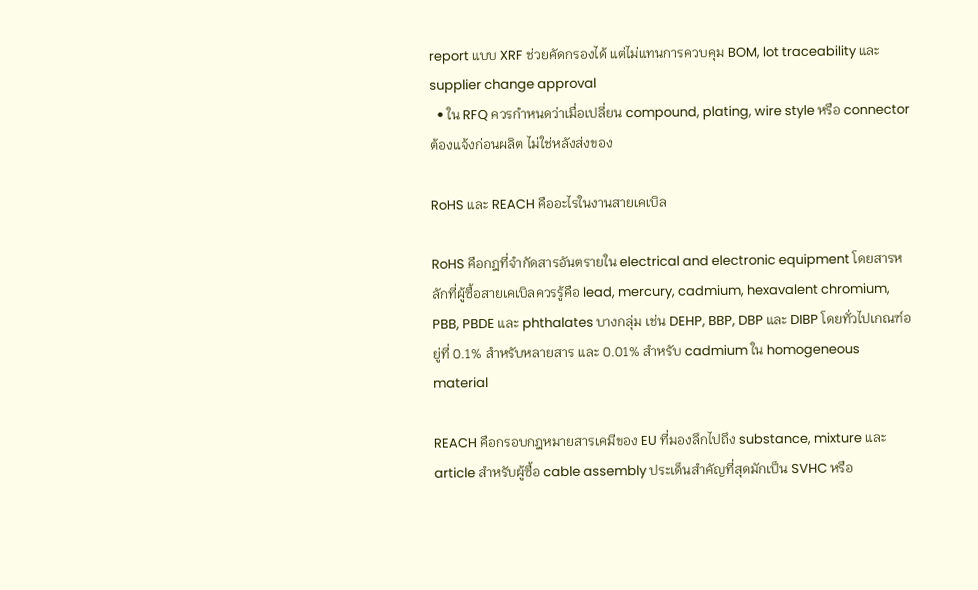report แบบ XRF ช่วยคัดกรองได้ แต่ไม่แทนการควบคุม BOM, lot traceability และ supplier change approval
  • ใน RFQ ควรกำหนดว่าเมื่อเปลี่ยน compound, plating, wire style หรือ connector ต้องแจ้งก่อนผลิต ไม่ใช่หลังส่งของ

RoHS และ REACH คืออะไรในงานสายเคเบิล

RoHS คือกฎที่จำกัดสารอันตรายใน electrical and electronic equipment โดยสารหลักที่ผู้ซื้อสายเคเบิลควรรู้คือ lead, mercury, cadmium, hexavalent chromium, PBB, PBDE และ phthalates บางกลุ่ม เช่น DEHP, BBP, DBP และ DIBP โดยทั่วไปเกณฑ์อยู่ที่ 0.1% สำหรับหลายสาร และ 0.01% สำหรับ cadmium ใน homogeneous material

REACH คือกรอบกฎหมายสารเคมีของ EU ที่มองลึกไปถึง substance, mixture และ article สำหรับผู้ซื้อ cable assembly ประเด็นสำคัญที่สุดมักเป็น SVHC หรือ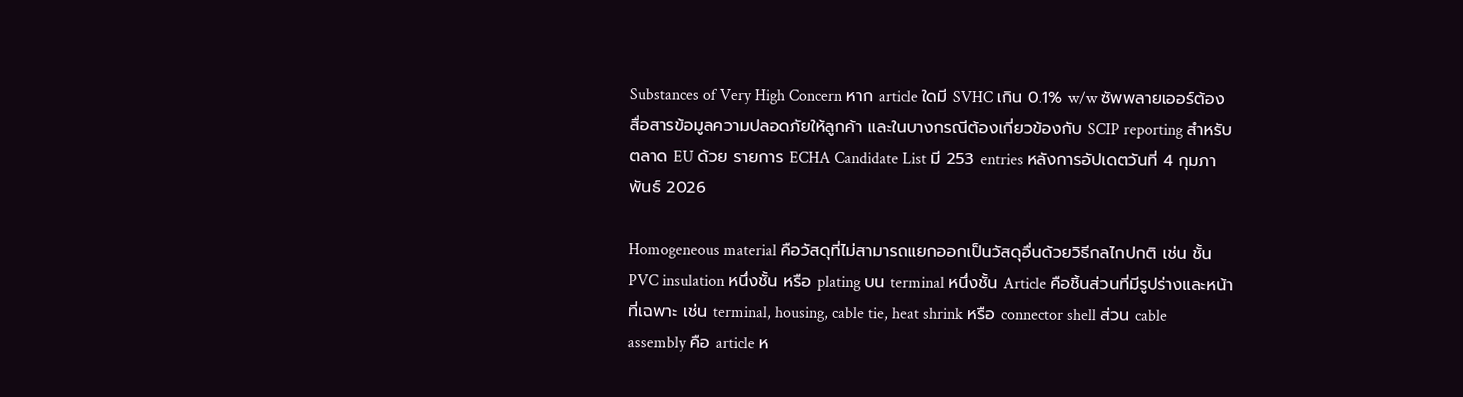Substances of Very High Concern หาก article ใดมี SVHC เกิน 0.1% w/w ซัพพลายเออร์ต้องสื่อสารข้อมูลความปลอดภัยให้ลูกค้า และในบางกรณีต้องเกี่ยวข้องกับ SCIP reporting สำหรับตลาด EU ด้วย รายการ ECHA Candidate List มี 253 entries หลังการอัปเดตวันที่ 4 กุมภาพันธ์ 2026

Homogeneous material คือวัสดุที่ไม่สามารถแยกออกเป็นวัสดุอื่นด้วยวิธีกลไกปกติ เช่น ชั้น PVC insulation หนึ่งชั้น หรือ plating บน terminal หนึ่งชั้น Article คือชิ้นส่วนที่มีรูปร่างและหน้าที่เฉพาะ เช่น terminal, housing, cable tie, heat shrink หรือ connector shell ส่วน cable assembly คือ article ห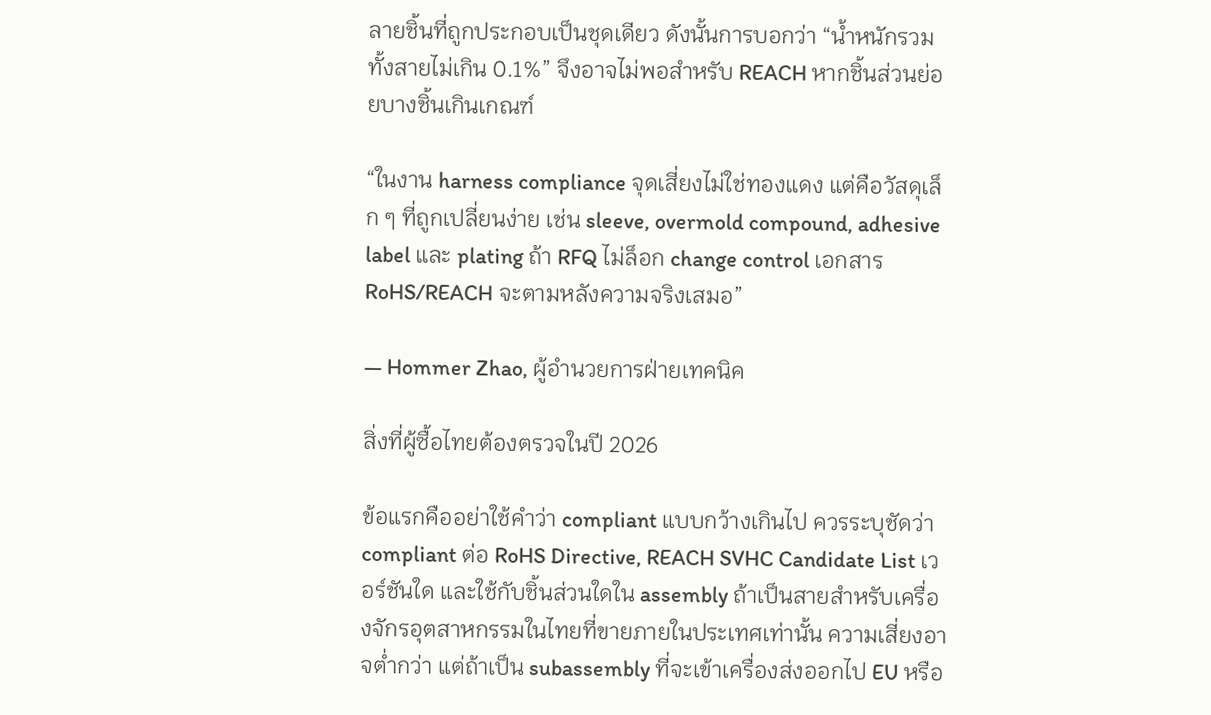ลายชิ้นที่ถูกประกอบเป็นชุดเดียว ดังนั้นการบอกว่า “น้ำหนักรวมทั้งสายไม่เกิน 0.1%” จึงอาจไม่พอสำหรับ REACH หากชิ้นส่วนย่อยบางชิ้นเกินเกณฑ์

“ในงาน harness compliance จุดเสี่ยงไม่ใช่ทองแดง แต่คือวัสดุเล็ก ๆ ที่ถูกเปลี่ยนง่าย เช่น sleeve, overmold compound, adhesive label และ plating ถ้า RFQ ไม่ล็อก change control เอกสาร RoHS/REACH จะตามหลังความจริงเสมอ”

— Hommer Zhao, ผู้อำนวยการฝ่ายเทคนิค

สิ่งที่ผู้ซื้อไทยต้องตรวจในปี 2026

ข้อแรกคืออย่าใช้คำว่า compliant แบบกว้างเกินไป ควรระบุชัดว่า compliant ต่อ RoHS Directive, REACH SVHC Candidate List เวอร์ชันใด และใช้กับชิ้นส่วนใดใน assembly ถ้าเป็นสายสำหรับเครื่องจักรอุตสาหกรรมในไทยที่ขายภายในประเทศเท่านั้น ความเสี่ยงอาจต่ำกว่า แต่ถ้าเป็น subassembly ที่จะเข้าเครื่องส่งออกไป EU หรือ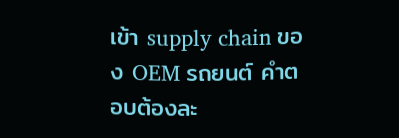เข้า supply chain ของ OEM รถยนต์ คำตอบต้องละ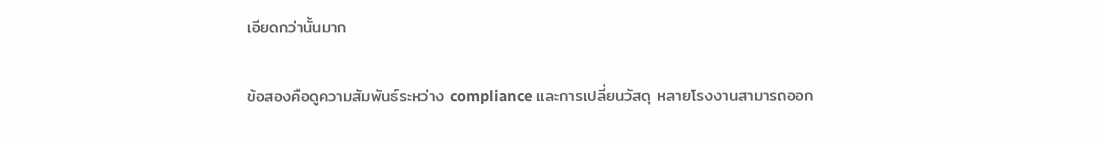เอียดกว่านั้นมาก

ข้อสองคือดูความสัมพันธ์ระหว่าง compliance และการเปลี่ยนวัสดุ หลายโรงงานสามารถออก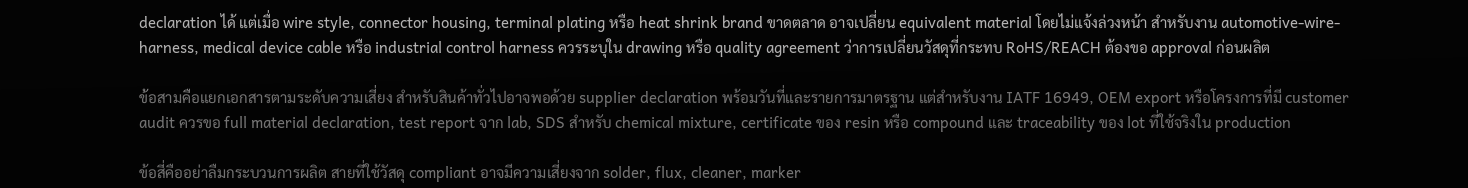declaration ได้ แต่เมื่อ wire style, connector housing, terminal plating หรือ heat shrink brand ขาดตลาด อาจเปลี่ยน equivalent material โดยไม่แจ้งล่วงหน้า สำหรับงาน automotive-wire-harness, medical device cable หรือ industrial control harness ควรระบุใน drawing หรือ quality agreement ว่าการเปลี่ยนวัสดุที่กระทบ RoHS/REACH ต้องขอ approval ก่อนผลิต

ข้อสามคือแยกเอกสารตามระดับความเสี่ยง สำหรับสินค้าทั่วไปอาจพอด้วย supplier declaration พร้อมวันที่และรายการมาตรฐาน แต่สำหรับงาน IATF 16949, OEM export หรือโครงการที่มี customer audit ควรขอ full material declaration, test report จาก lab, SDS สำหรับ chemical mixture, certificate ของ resin หรือ compound และ traceability ของ lot ที่ใช้จริงใน production

ข้อสี่คืออย่าลืมกระบวนการผลิต สายที่ใช้วัสดุ compliant อาจมีความเสี่ยงจาก solder, flux, cleaner, marker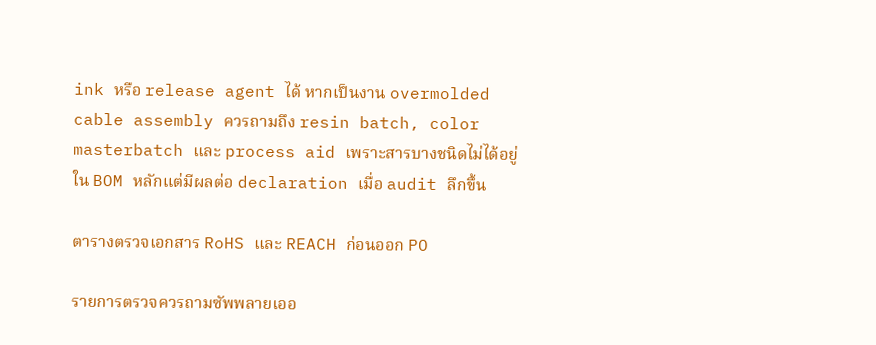ink หรือ release agent ได้ หากเป็นงาน overmolded cable assembly ควรถามถึง resin batch, color masterbatch และ process aid เพราะสารบางชนิดไม่ได้อยู่ใน BOM หลักแต่มีผลต่อ declaration เมื่อ audit ลึกขึ้น

ตารางตรวจเอกสาร RoHS และ REACH ก่อนออก PO

รายการตรวจควรถามซัพพลายเออ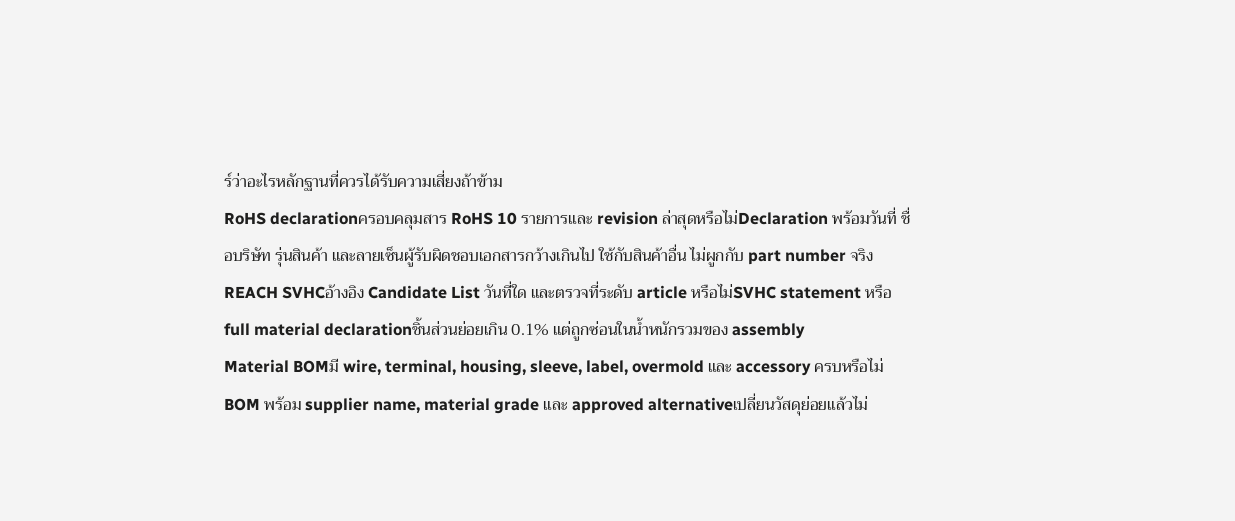ร์ว่าอะไรหลักฐานที่ควรได้รับความเสี่ยงถ้าข้าม
RoHS declarationครอบคลุมสาร RoHS 10 รายการและ revision ล่าสุดหรือไม่Declaration พร้อมวันที่ ชื่อบริษัท รุ่นสินค้า และลายเซ็นผู้รับผิดชอบเอกสารกว้างเกินไป ใช้กับสินค้าอื่น ไม่ผูกกับ part number จริง
REACH SVHCอ้างอิง Candidate List วันที่ใด และตรวจที่ระดับ article หรือไม่SVHC statement หรือ full material declarationชิ้นส่วนย่อยเกิน 0.1% แต่ถูกซ่อนในน้ำหนักรวมของ assembly
Material BOMมี wire, terminal, housing, sleeve, label, overmold และ accessory ครบหรือไม่BOM พร้อม supplier name, material grade และ approved alternativeเปลี่ยนวัสดุย่อยแล้วไม่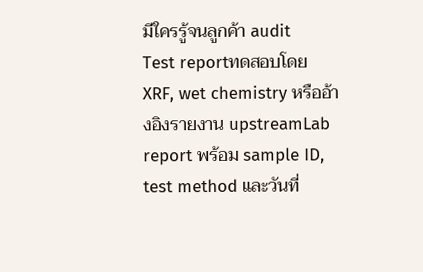มีใครรู้จนลูกค้า audit
Test reportทดสอบโดย XRF, wet chemistry หรืออ้างอิงรายงาน upstreamLab report พร้อม sample ID, test method และวันที่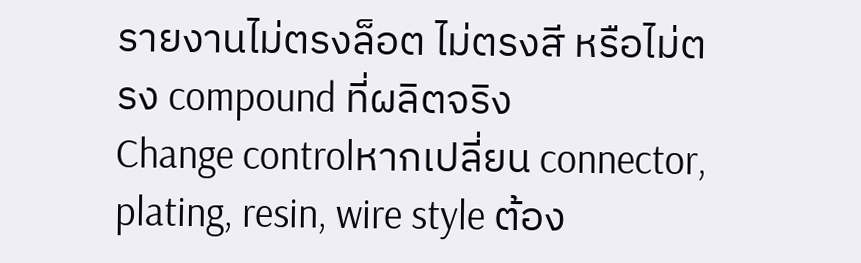รายงานไม่ตรงล็อต ไม่ตรงสี หรือไม่ตรง compound ที่ผลิตจริง
Change controlหากเปลี่ยน connector, plating, resin, wire style ต้อง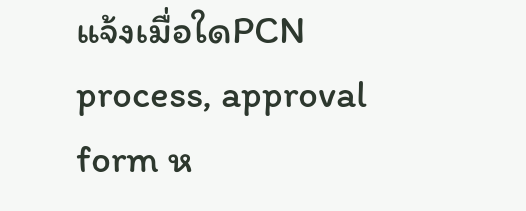แจ้งเมื่อใดPCN process, approval form ห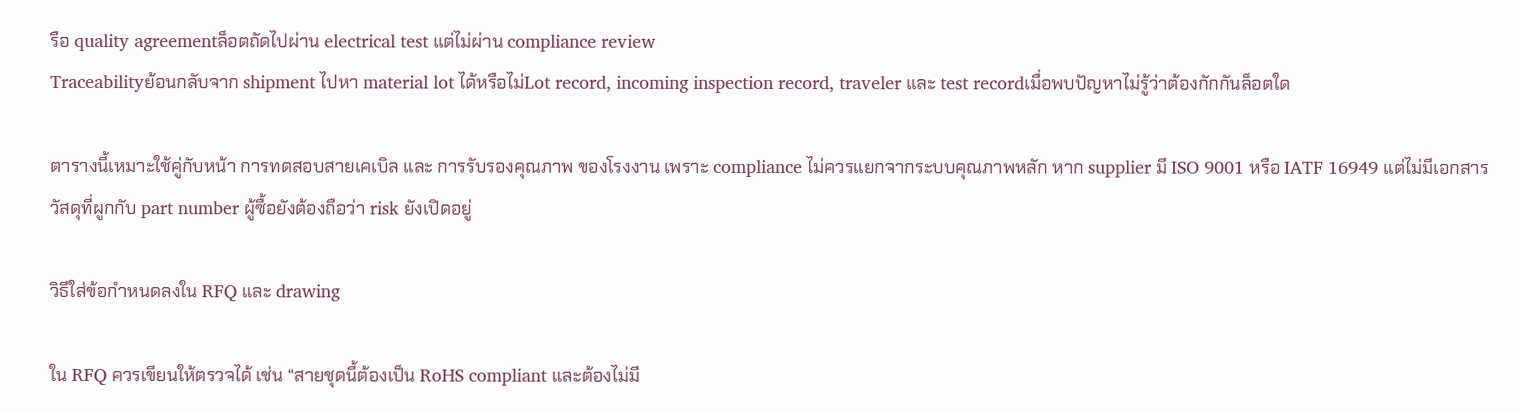รือ quality agreementล็อตถัดไปผ่าน electrical test แต่ไม่ผ่าน compliance review
Traceabilityย้อนกลับจาก shipment ไปหา material lot ได้หรือไม่Lot record, incoming inspection record, traveler และ test recordเมื่อพบปัญหาไม่รู้ว่าต้องกักกันล็อตใด

ตารางนี้เหมาะใช้คู่กับหน้า การทดสอบสายเคเบิล และ การรับรองคุณภาพ ของโรงงาน เพราะ compliance ไม่ควรแยกจากระบบคุณภาพหลัก หาก supplier มี ISO 9001 หรือ IATF 16949 แต่ไม่มีเอกสารวัสดุที่ผูกกับ part number ผู้ซื้อยังต้องถือว่า risk ยังเปิดอยู่

วิธีใส่ข้อกำหนดลงใน RFQ และ drawing

ใน RFQ ควรเขียนให้ตรวจได้ เช่น “สายชุดนี้ต้องเป็น RoHS compliant และต้องไม่มี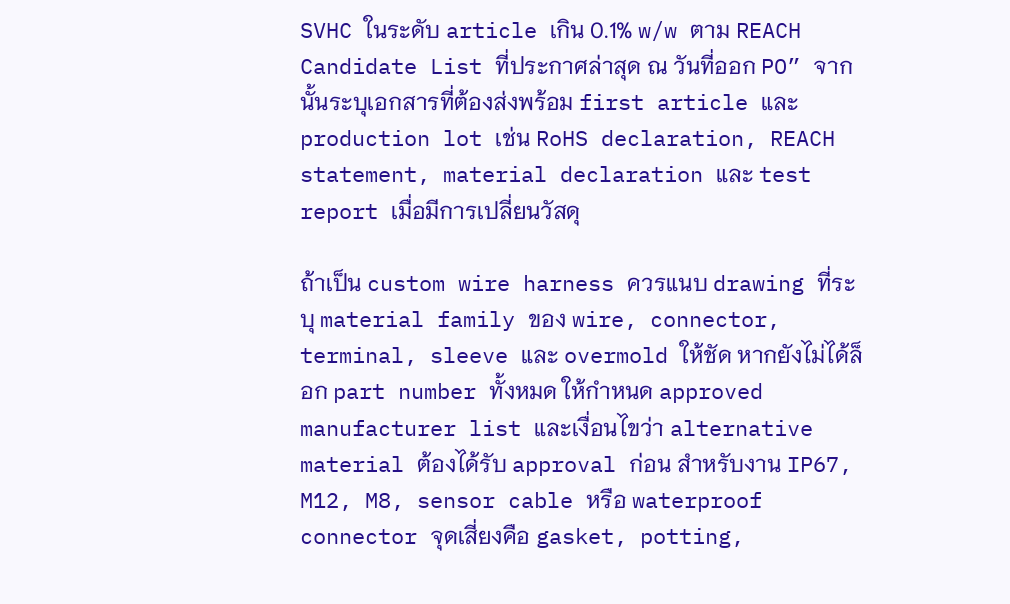SVHC ในระดับ article เกิน 0.1% w/w ตาม REACH Candidate List ที่ประกาศล่าสุด ณ วันที่ออก PO” จากนั้นระบุเอกสารที่ต้องส่งพร้อม first article และ production lot เช่น RoHS declaration, REACH statement, material declaration และ test report เมื่อมีการเปลี่ยนวัสดุ

ถ้าเป็น custom wire harness ควรแนบ drawing ที่ระบุ material family ของ wire, connector, terminal, sleeve และ overmold ให้ชัด หากยังไม่ได้ล็อก part number ทั้งหมด ให้กำหนด approved manufacturer list และเงื่อนไขว่า alternative material ต้องได้รับ approval ก่อน สำหรับงาน IP67, M12, M8, sensor cable หรือ waterproof connector จุดเสี่ยงคือ gasket, potting,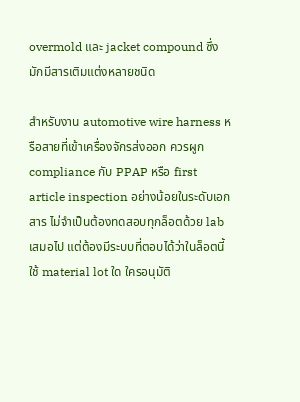overmold และ jacket compound ซึ่งมักมีสารเติมแต่งหลายชนิด

สำหรับงาน automotive wire harness หรือสายที่เข้าเครื่องจักรส่งออก ควรผูก compliance กับ PPAP หรือ first article inspection อย่างน้อยในระดับเอกสาร ไม่จำเป็นต้องทดสอบทุกล็อตด้วย lab เสมอไป แต่ต้องมีระบบที่ตอบได้ว่าในล็อตนี้ใช้ material lot ใด ใครอนุมัติ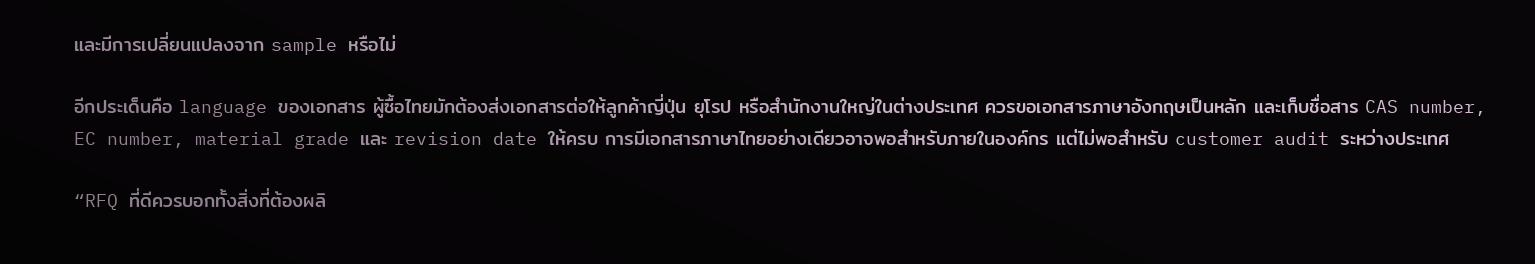และมีการเปลี่ยนแปลงจาก sample หรือไม่

อีกประเด็นคือ language ของเอกสาร ผู้ซื้อไทยมักต้องส่งเอกสารต่อให้ลูกค้าญี่ปุ่น ยุโรป หรือสำนักงานใหญ่ในต่างประเทศ ควรขอเอกสารภาษาอังกฤษเป็นหลัก และเก็บชื่อสาร CAS number, EC number, material grade และ revision date ให้ครบ การมีเอกสารภาษาไทยอย่างเดียวอาจพอสำหรับภายในองค์กร แต่ไม่พอสำหรับ customer audit ระหว่างประเทศ

“RFQ ที่ดีควรบอกทั้งสิ่งที่ต้องผลิ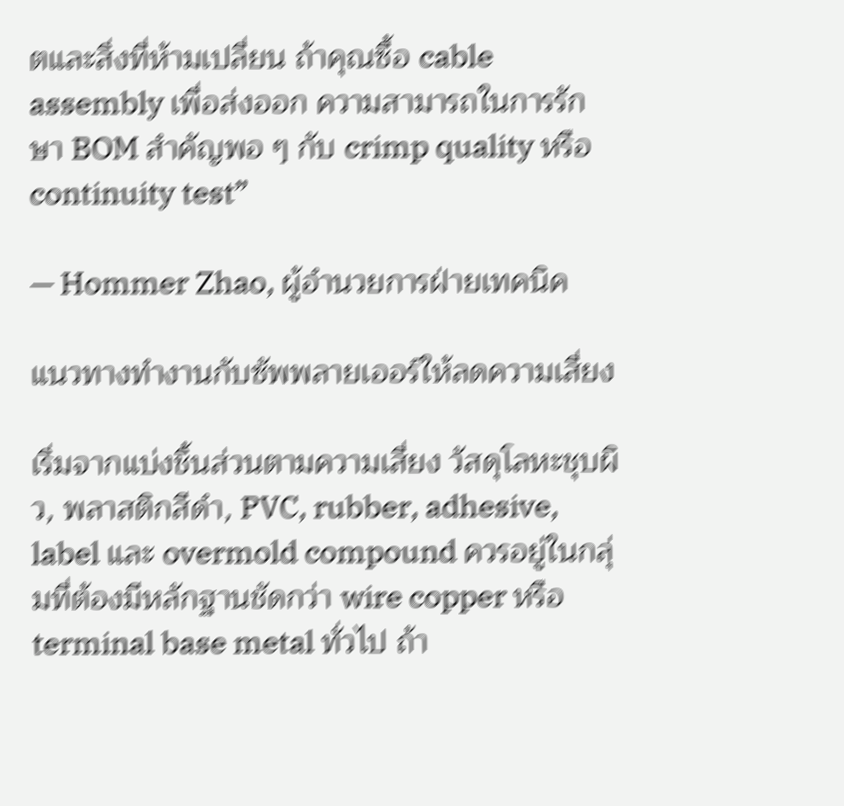ตและสิ่งที่ห้ามเปลี่ยน ถ้าคุณซื้อ cable assembly เพื่อส่งออก ความสามารถในการรักษา BOM สำคัญพอ ๆ กับ crimp quality หรือ continuity test”

— Hommer Zhao, ผู้อำนวยการฝ่ายเทคนิค

แนวทางทำงานกับซัพพลายเออร์ให้ลดความเสี่ยง

เริ่มจากแบ่งชิ้นส่วนตามความเสี่ยง วัสดุโลหะชุบผิว, พลาสติกสีดำ, PVC, rubber, adhesive, label และ overmold compound ควรอยู่ในกลุ่มที่ต้องมีหลักฐานชัดกว่า wire copper หรือ terminal base metal ทั่วไป ถ้า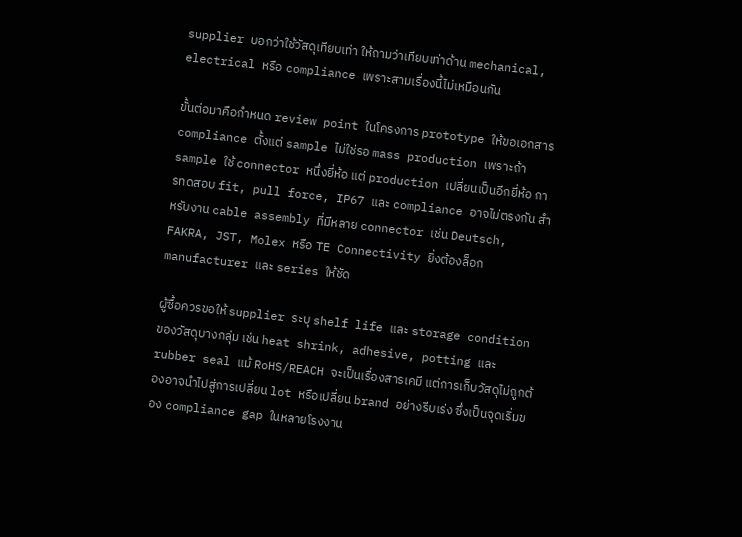supplier บอกว่าใช้วัสดุเทียบเท่า ให้ถามว่าเทียบเท่าด้าน mechanical, electrical หรือ compliance เพราะสามเรื่องนี้ไม่เหมือนกัน

ขั้นต่อมาคือกำหนด review point ในโครงการ prototype ให้ขอเอกสาร compliance ตั้งแต่ sample ไม่ใช่รอ mass production เพราะถ้า sample ใช้ connector หนึ่งยี่ห้อ แต่ production เปลี่ยนเป็นอีกยี่ห้อ การทดสอบ fit, pull force, IP67 และ compliance อาจไม่ตรงกัน สำหรับงาน cable assembly ที่มีหลาย connector เช่น Deutsch, FAKRA, JST, Molex หรือ TE Connectivity ยิ่งต้องล็อก manufacturer และ series ให้ชัด

ผู้ซื้อควรขอให้ supplier ระบุ shelf life และ storage condition ของวัสดุบางกลุ่ม เช่น heat shrink, adhesive, potting และ rubber seal แม้ RoHS/REACH จะเป็นเรื่องสารเคมี แต่การเก็บวัสดุไม่ถูกต้องอาจนำไปสู่การเปลี่ยน lot หรือเปลี่ยน brand อย่างรีบเร่ง ซึ่งเป็นจุดเริ่มของ compliance gap ในหลายโรงงาน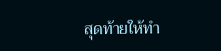สุดท้ายให้ทำ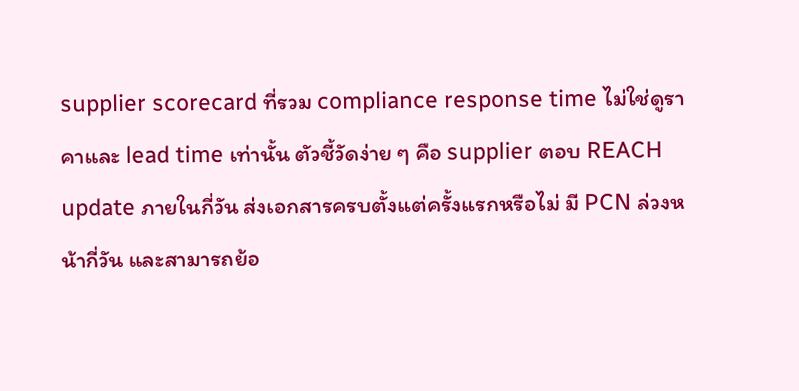supplier scorecard ที่รวม compliance response time ไม่ใช่ดูราคาและ lead time เท่านั้น ตัวชี้วัดง่าย ๆ คือ supplier ตอบ REACH update ภายในกี่วัน ส่งเอกสารครบตั้งแต่ครั้งแรกหรือไม่ มี PCN ล่วงหน้ากี่วัน และสามารถย้อ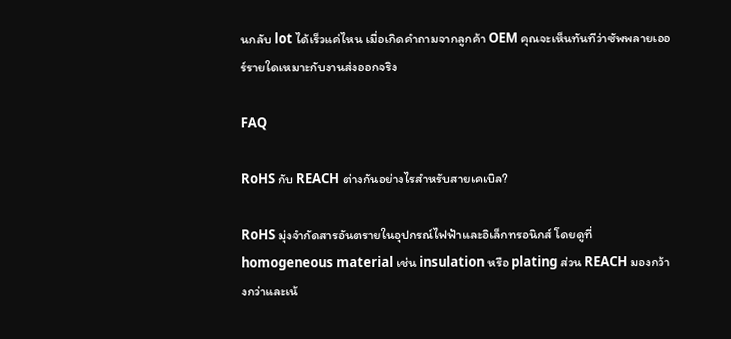นกลับ lot ได้เร็วแค่ไหน เมื่อเกิดคำถามจากลูกค้า OEM คุณจะเห็นทันทีว่าซัพพลายเออร์รายใดเหมาะกับงานส่งออกจริง

FAQ

RoHS กับ REACH ต่างกันอย่างไรสำหรับสายเคเบิล?

RoHS มุ่งจำกัดสารอันตรายในอุปกรณ์ไฟฟ้าและอิเล็กทรอนิกส์ โดยดูที่ homogeneous material เช่น insulation หรือ plating ส่วน REACH มองกว้างกว่าและเน้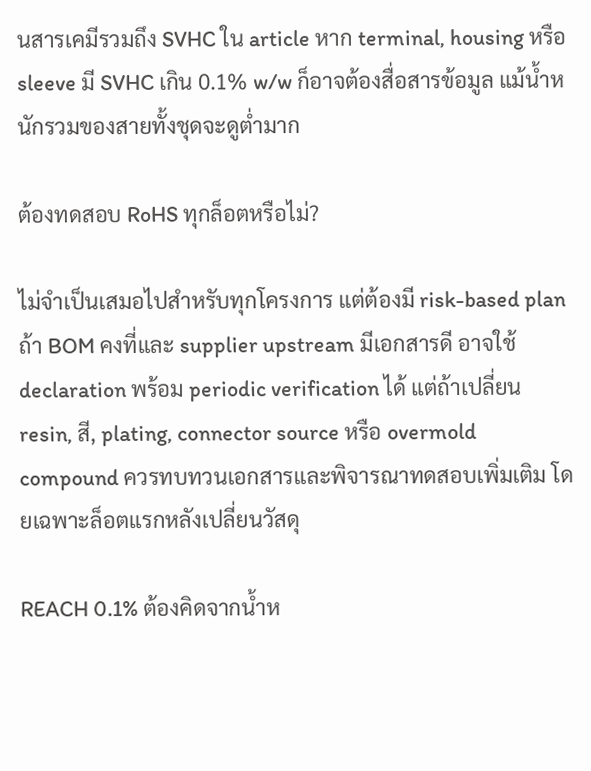นสารเคมีรวมถึง SVHC ใน article หาก terminal, housing หรือ sleeve มี SVHC เกิน 0.1% w/w ก็อาจต้องสื่อสารข้อมูล แม้น้ำหนักรวมของสายทั้งชุดจะดูต่ำมาก

ต้องทดสอบ RoHS ทุกล็อตหรือไม่?

ไม่จำเป็นเสมอไปสำหรับทุกโครงการ แต่ต้องมี risk-based plan ถ้า BOM คงที่และ supplier upstream มีเอกสารดี อาจใช้ declaration พร้อม periodic verification ได้ แต่ถ้าเปลี่ยน resin, สี, plating, connector source หรือ overmold compound ควรทบทวนเอกสารและพิจารณาทดสอบเพิ่มเติม โดยเฉพาะล็อตแรกหลังเปลี่ยนวัสดุ

REACH 0.1% ต้องคิดจากน้ำห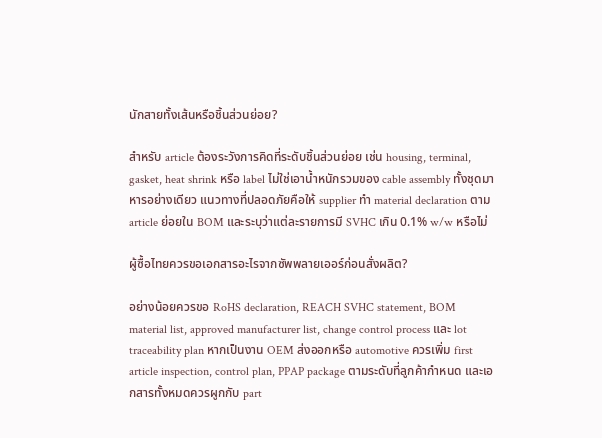นักสายทั้งเส้นหรือชิ้นส่วนย่อย?

สำหรับ article ต้องระวังการคิดที่ระดับชิ้นส่วนย่อย เช่น housing, terminal, gasket, heat shrink หรือ label ไม่ใช่เอาน้ำหนักรวมของ cable assembly ทั้งชุดมาหารอย่างเดียว แนวทางที่ปลอดภัยคือให้ supplier ทำ material declaration ตาม article ย่อยใน BOM และระบุว่าแต่ละรายการมี SVHC เกิน 0.1% w/w หรือไม่

ผู้ซื้อไทยควรขอเอกสารอะไรจากซัพพลายเออร์ก่อนสั่งผลิต?

อย่างน้อยควรขอ RoHS declaration, REACH SVHC statement, BOM material list, approved manufacturer list, change control process และ lot traceability plan หากเป็นงาน OEM ส่งออกหรือ automotive ควรเพิ่ม first article inspection, control plan, PPAP package ตามระดับที่ลูกค้ากำหนด และเอกสารทั้งหมดควรผูกกับ part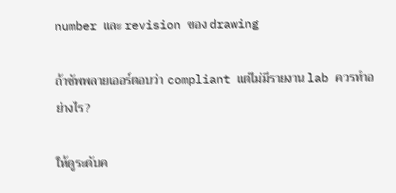number และ revision ของ drawing

ถ้าซัพพลายเออร์ตอบว่า compliant แต่ไม่มีรายงาน lab ควรทำอย่างไร?

ให้ดูระดับค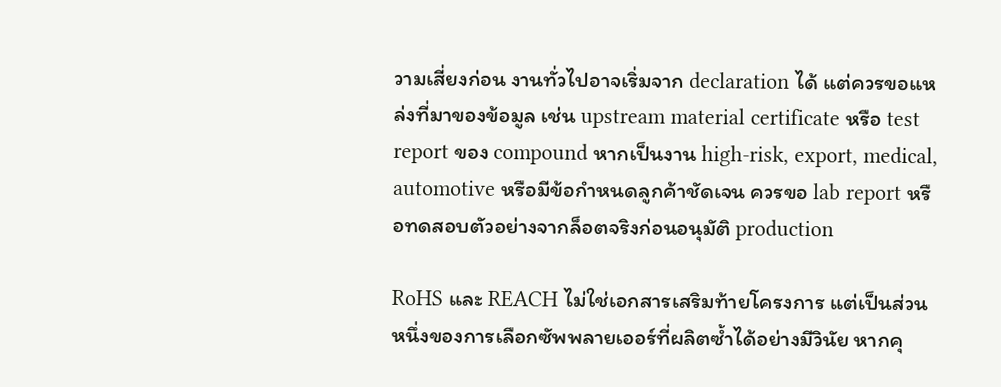วามเสี่ยงก่อน งานทั่วไปอาจเริ่มจาก declaration ได้ แต่ควรขอแหล่งที่มาของข้อมูล เช่น upstream material certificate หรือ test report ของ compound หากเป็นงาน high-risk, export, medical, automotive หรือมีข้อกำหนดลูกค้าชัดเจน ควรขอ lab report หรือทดสอบตัวอย่างจากล็อตจริงก่อนอนุมัติ production

RoHS และ REACH ไม่ใช่เอกสารเสริมท้ายโครงการ แต่เป็นส่วนหนึ่งของการเลือกซัพพลายเออร์ที่ผลิตซ้ำได้อย่างมีวินัย หากคุ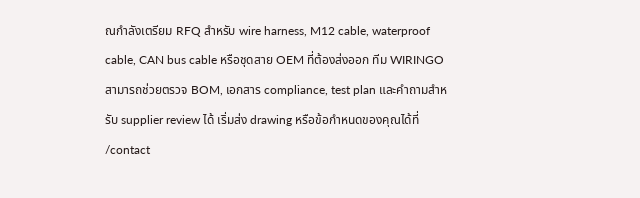ณกำลังเตรียม RFQ สำหรับ wire harness, M12 cable, waterproof cable, CAN bus cable หรือชุดสาย OEM ที่ต้องส่งออก ทีม WIRINGO สามารถช่วยตรวจ BOM, เอกสาร compliance, test plan และคำถามสำหรับ supplier review ได้ เริ่มส่ง drawing หรือข้อกำหนดของคุณได้ที่ /contact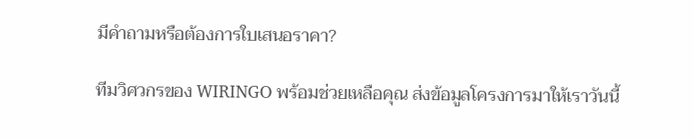มีคำถามหรือต้องการใบเสนอราคา?

ทีมวิศวกรของ WIRINGO พร้อมช่วยเหลือคุณ ส่งข้อมูลโครงการมาให้เราวันนี้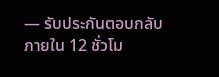— รับประกันตอบกลับภายใน 12 ชั่วโม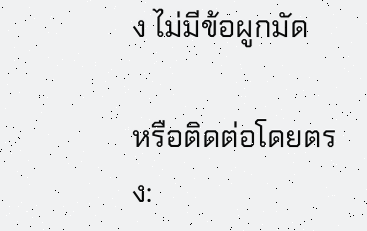ง ไม่มีข้อผูกมัด

หรือติดต่อโดยตรง: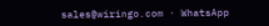sales@wiringo.com · WhatsApp